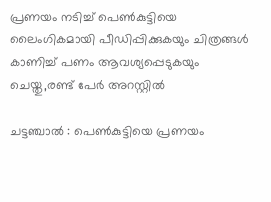പ്രണയം നടിച്ച് പെൺകുട്ടിയെ ലൈംഗികമായി പീഡിപ്പിക്കുകയും ചിത്രങ്ങൾ കാണിച്ച് പണം ആവശ്യപ്പെടുകയും ചെയ്തു,രണ്ട് പേർ അറസ്റ്റിൽ

ചട്ടഞ്ചാൽ : പെൺകുട്ടിയെ പ്രണയം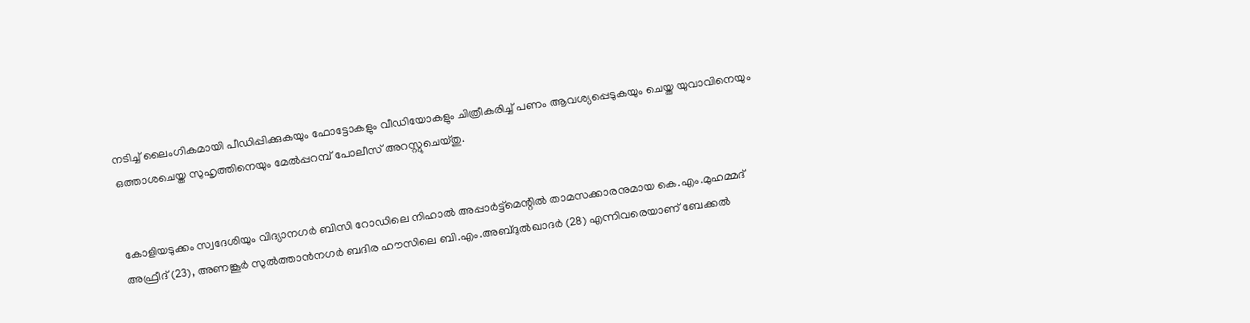നടിച്ച് ലൈംഗികമായി പീഡിപ്പിക്കുകയും ഫോട്ടോകളും വീഡിയോകളും ചിത്രീകരിച്ച് പണം ആവശ്യപ്പെടുകയും ചെയ്ത യുവാവിനെയും ഒത്താശചെയ്ത സുഹൃത്തിനെയും മേൽപ്പറമ്പ് പോലീസ് അറസ്റ്റുചെയ്തു.


കോളിയടുക്കം സ്വദേശിയും വിദ്യാനഗർ ബിസി റോഡിലെ നിഹാൽ അപ്പാർട്ട്മെന്റിൽ താമസക്കാരനുമായ കെ.എം.മുഹമ്മദ് അഫ്രീദ് (23), അണങ്കൂർ സുൽത്താൻനഗർ ബദിര ഹൗസിലെ ബി.എം.അബ്ദുൽഖാദർ (28) എന്നിവരെയാണ് ബേക്കൽ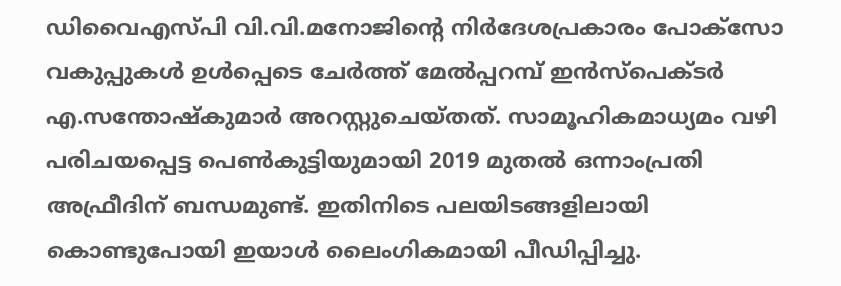ഡിവൈഎസ്‍പി വി.വി.മനോജിന്റെ നിർദേശപ്രകാരം പോക്സോ വകുപ്പുകൾ ഉൾപ്പെടെ ചേർത്ത് മേൽപ്പറമ്പ് ഇൻസ്പെക്ടർ എ.സന്തോഷ്‌കുമാർ അറസ്റ്റുചെയ്തത്. സാമൂഹികമാധ്യമം വഴി പരിചയപ്പെട്ട പെൺകുട്ടിയുമായി 2019 മുതൽ ഒന്നാംപ്രതി അഫ്രീദിന് ബന്ധമുണ്ട്. ഇതിനിടെ പലയിടങ്ങളിലായി കൊണ്ടുപോയി ഇയാൾ ലൈംഗികമായി പീഡിപ്പിച്ചു.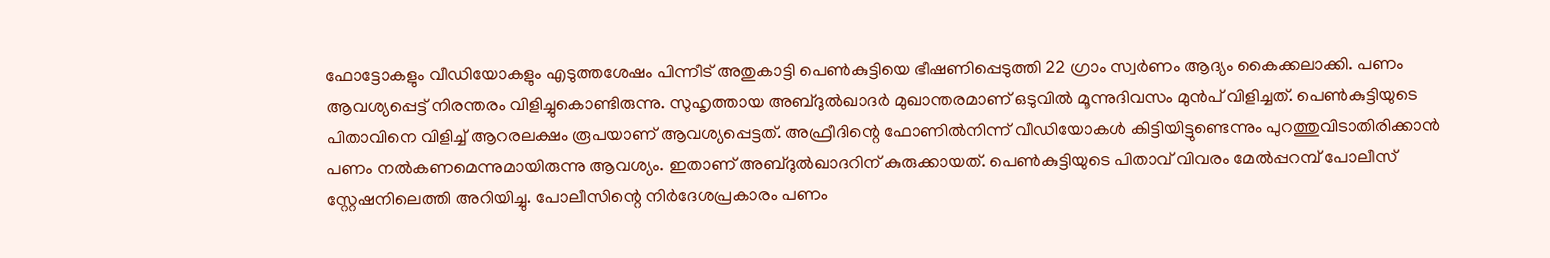ഫോട്ടോകളും വീഡിയോകളും എടുത്തശേഷം പിന്നീട് അതുകാട്ടി പെൺകുട്ടിയെ ഭീഷണിപ്പെടുത്തി 22 ഗ്രാം സ്വർണം ആദ്യം കൈക്കലാക്കി. പണം ആവശ്യപ്പെട്ട് നിരന്തരം വിളിച്ചുകൊണ്ടിരുന്നു. സുഹൃത്തായ അബ്ദുൽഖാദർ മുഖാന്തരമാണ് ഒടുവിൽ മൂന്നുദിവസം മുൻപ് വിളിച്ചത്. പെൺകുട്ടിയുടെ പിതാവിനെ വിളിച്ച് ആറരലക്ഷം രൂപയാണ് ആവശ്യപ്പെട്ടത്. അഫ്രീദിന്റെ ഫോണിൽനിന്ന്‌ വീഡിയോകൾ കിട്ടിയിട്ടുണ്ടെന്നും പുറത്തുവിടാതിരിക്കാൻ പണം നൽകണമെന്നുമായിരുന്നു ആവശ്യം. ഇതാണ് അബ്ദുൽഖാദറിന് കുരുക്കായത്. പെൺകുട്ടിയുടെ പിതാവ് വിവരം മേൽപ്പറമ്പ് പോലീസ് സ്റ്റേഷനിലെത്തി അറിയിച്ചു. പോലീസിന്റെ നിർദേശപ്രകാരം പണം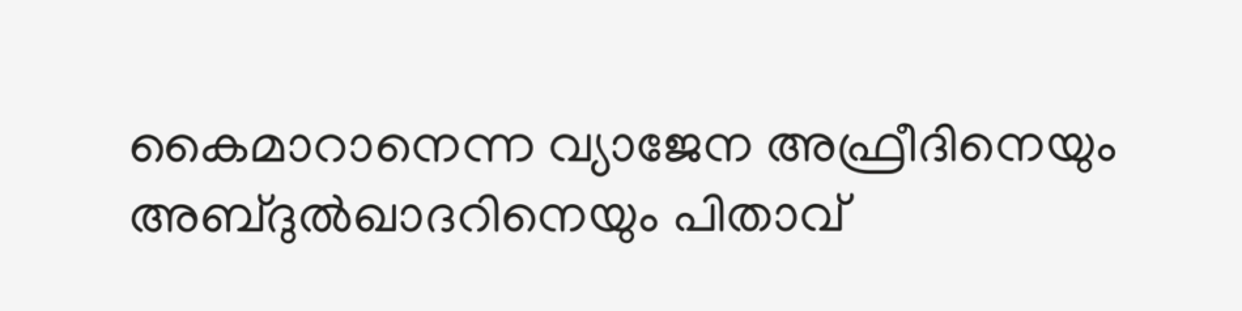കൈമാറാനെന്ന വ്യാജേന അഫ്രീദിനെയും അബ്ദുൽഖാദറിനെയും പിതാവ്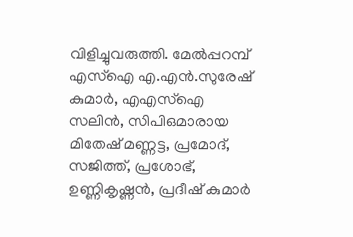വിളിച്ചുവരുത്തി. മേൽപ്പറമ്പ് എസ്ഐ എ.എൻ.സുരേഷ് കുമാർ, എഎസ്ഐ സലിൻ, സിപിഒമാരായ മിതേഷ് മണ്ണട്ട, പ്രമോദ്, സജിത്ത്, പ്രശോഭ്, ഉണ്ണികൃഷ്ണൻ, പ്രദീഷ് കുമാർ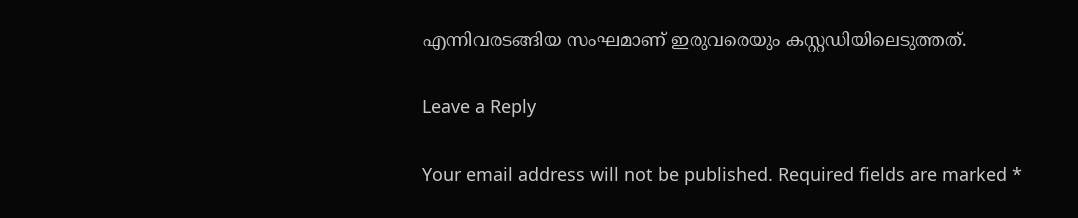എന്നിവരടങ്ങിയ സംഘമാണ് ഇരുവരെയും കസ്റ്റഡിയിലെടുത്തത്.

Leave a Reply

Your email address will not be published. Required fields are marked *